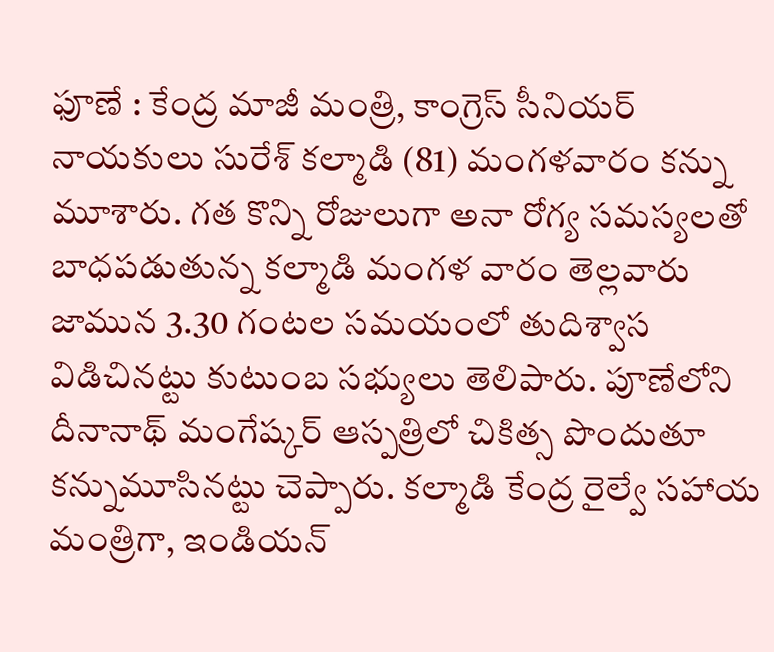ఫూణే : కేంద్ర మాజీ మంత్రి, కాంగ్రెస్ సీనియర్ నాయకులు సురేశ్ కల్మాడి (81) మంగళవారం కన్ను మూశారు. గత కొన్ని రోజులుగా అనా రోగ్య సమస్యలతో బాధపడుతున్న కల్మాడి మంగళ వారం తెల్లవారు జామున 3.30 గంటల సమయంలో తుదిశ్వాస విడిచినట్టు కుటుంబ సభ్యులు తెలిపారు. పూణేలోని దీనానాథ్ మంగేష్కర్ ఆస్పత్రిలో చికిత్స పొందుతూ కన్నుమూసినట్టు చెప్పారు. కల్మాడి కేంద్ర రైల్వే సహాయ మంత్రిగా, ఇండియన్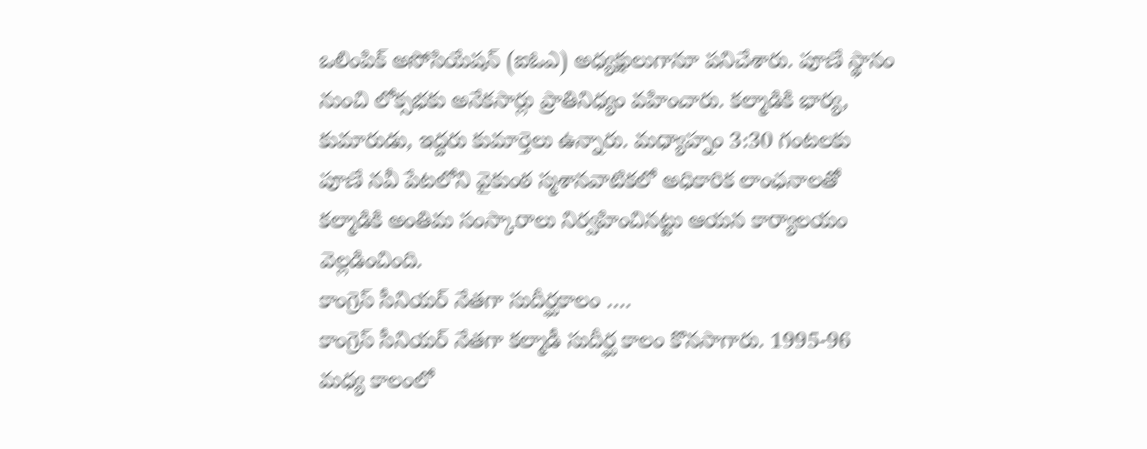ఒలింపిక్ అసోసియేషన్ (ఐఓఎ) అధ్యక్షులుగానూ పనిచేశారు. పూణే స్థానం నుంచి లోక్సభకు అనేకసార్లు ప్రాతినిధ్యం వహించారు. కల్మాడికి భార్య, కుమారుడు, ఇద్దరు కుమార్తెలు ఉన్నారు. మధ్యాహ్నం 3:30 గంటలకు పూణే నవీ పేటలోని వైకుంఠ స్మశానవాటికలో అధికారిక లాంఛనాలతో కల్మాడికి అంతిమ సంస్కారాలు నిర్వహించినట్టు ఆయన కార్యాలయం వెల్లడించింది.
కాంగ్రెస్ సీనియర్ నేతగా సుదీర్ఘకాలం ….
కాంగ్రెస్ సీనియర్ నేతగా కల్మాడీ సుదీర్ఘ కాలం కొనసాగారు. 1995-96 మధ్య కాలంలో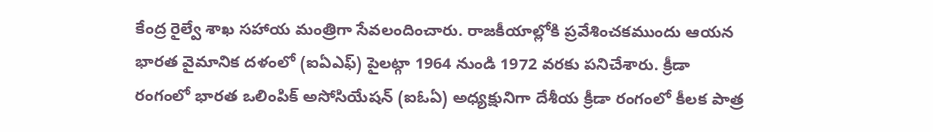కేంద్ర రైల్వే శాఖ సహాయ మంత్రిగా సేవలందించారు. రాజకీయాల్లోకి ప్రవేశించకముందు ఆయన భారత వైమానిక దళంలో (ఐఏఎఫ్) పైలట్గా 1964 నుండి 1972 వరకు పనిచేశారు. క్రీడా రంగంలో భారత ఒలింపిక్ అసోసియేషన్ (ఐఓఏ) అధ్యక్షునిగా దేశీయ క్రీడా రంగంలో కీలక పాత్ర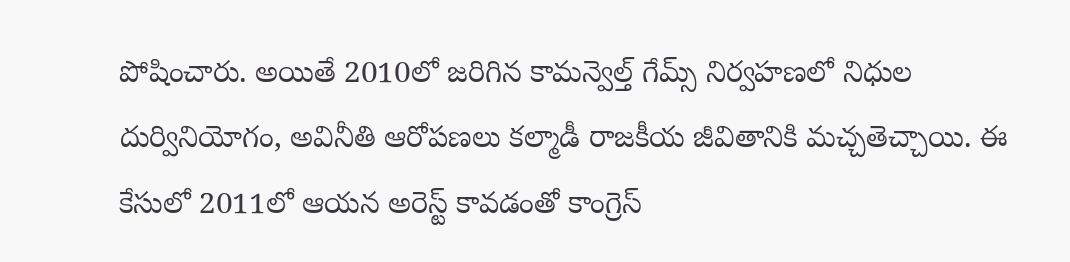పోషించారు. అయితే 2010లో జరిగిన కామన్వెల్త్ గేమ్స్ నిర్వహణలో నిధుల దుర్వినియోగం, అవినీతి ఆరోపణలు కల్మాడీ రాజకీయ జీవితానికి మచ్చతెచ్చాయి. ఈ కేసులో 2011లో ఆయన అరెస్ట్ కావడంతో కాంగ్రెస్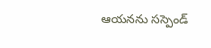ఆయనను సస్పెండ్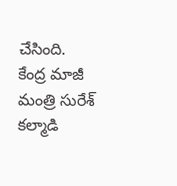చేసింది.
కేంద్ర మాజీ మంత్రి సురేశ్ కల్మాడి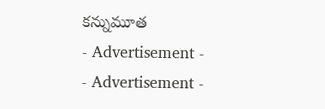కన్నుమూత
- Advertisement -
- Advertisement -